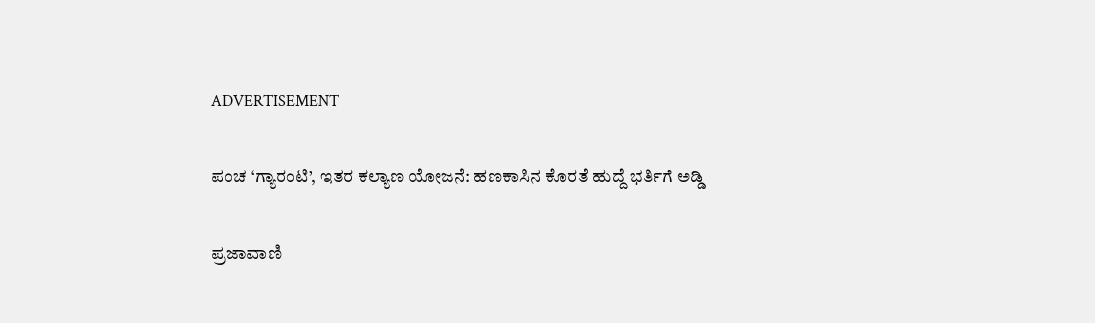ADVERTISEMENT

ಪಂಚ ‘ಗ್ಯಾರಂಟಿ’, ಇತರ ಕಲ್ಯಾಣ ಯೋಜನೆ: ಹಣಕಾಸಿನ ಕೊರತೆ ಹುದ್ದೆ ಭರ್ತಿಗೆ ಅಡ್ಡಿ

ಪ್ರಜಾವಾಣಿ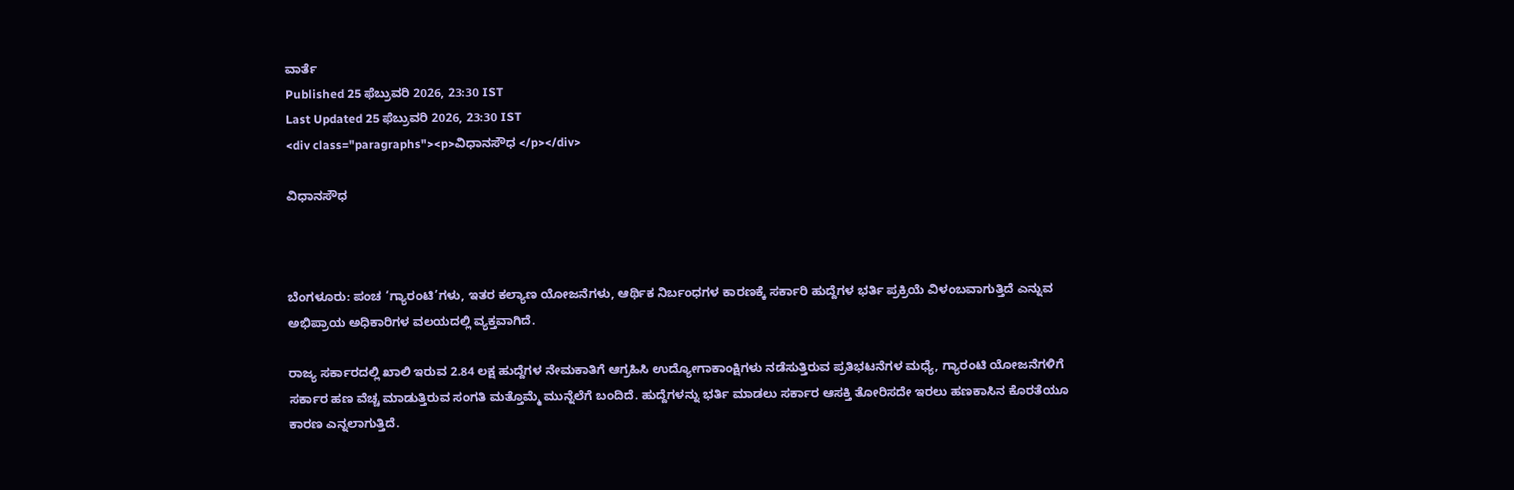ವಾರ್ತೆ
Published 25 ಫೆಬ್ರುವರಿ 2026, 23:30 IST
Last Updated 25 ಫೆಬ್ರುವರಿ 2026, 23:30 IST
<div class="paragraphs"><p>ವಿಧಾನಸೌಧ </p></div>

ವಿಧಾನಸೌಧ



ಬೆಂಗಳೂರು: ಪಂಚ ‘ಗ್ಯಾರಂಟಿ’ಗಳು, ಇತರ ಕಲ್ಯಾಣ ಯೋಜನೆಗಳು, ಆರ್ಥಿಕ ನಿರ್ಬಂಧಗಳ ಕಾರಣಕ್ಕೆ ಸರ್ಕಾರಿ ಹುದ್ದೆಗಳ ಭರ್ತಿ ಪ್ರಕ್ರಿಯೆ ವಿಳಂಬವಾಗುತ್ತಿದೆ ಎನ್ನುವ ಅಭಿಪ್ರಾಯ ಅಧಿಕಾರಿಗಳ ವಲಯದಲ್ಲಿ ವ್ಯಕ್ತವಾಗಿದೆ.

ರಾಜ್ಯ ಸರ್ಕಾರದಲ್ಲಿ ಖಾಲಿ ಇರುವ 2.84 ಲಕ್ಷ ಹುದ್ದೆಗಳ ನೇಮಕಾತಿಗೆ ಆಗ್ರಹಿಸಿ ಉದ್ಯೋಗಾಕಾಂಕ್ಷಿಗಳು ನಡೆಸುತ್ತಿರುವ ಪ್ರತಿಭಟನೆಗಳ ಮಧ್ಯೆ, ಗ್ಯಾರಂಟಿ ಯೋಜನೆಗಳಿಗೆ ಸರ್ಕಾರ ಹಣ ವೆಚ್ಚ ಮಾಡುತ್ತಿರುವ ಸಂಗತಿ ಮತ್ತೊಮ್ಮೆ ಮುನ್ನೆಲೆಗೆ ಬಂದಿದೆ. ಹುದ್ದೆಗಳನ್ನು ಭರ್ತಿ ಮಾಡಲು ಸರ್ಕಾರ ಆಸಕ್ತಿ ತೋರಿಸದೇ ಇರಲು ಹಣಕಾಸಿನ ಕೊರತೆಯೂ ಕಾರಣ ಎನ್ನಲಾಗುತ್ತಿದೆ.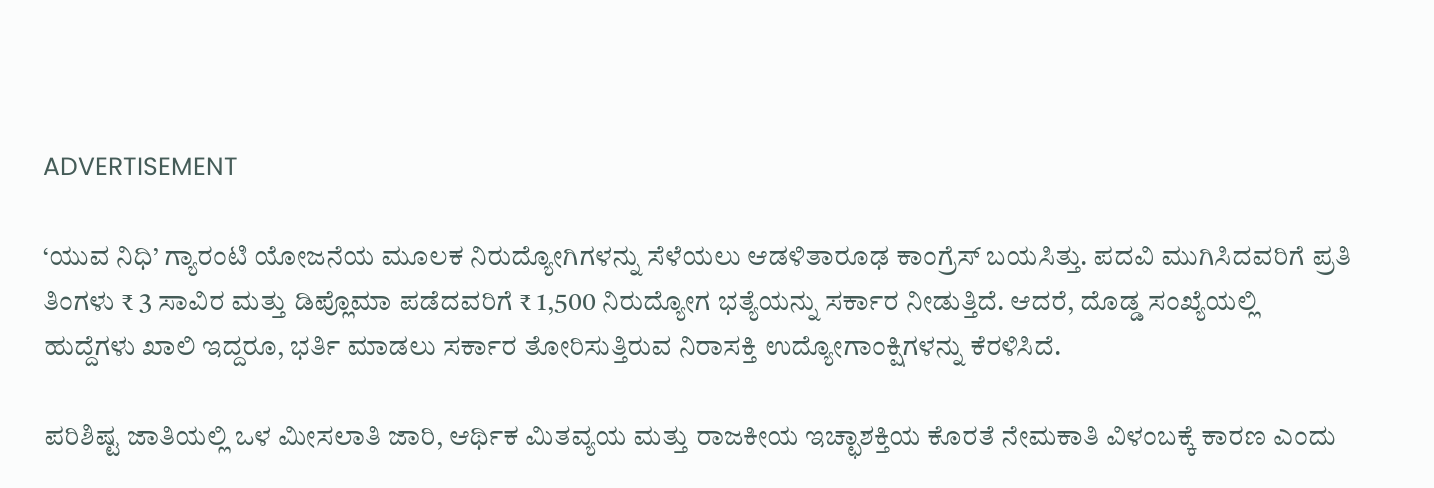ADVERTISEMENT

‘ಯುವ ನಿಧಿ’ ಗ್ಯಾರಂಟಿ ಯೋಜನೆಯ ಮೂಲಕ ನಿರುದ್ಯೋಗಿಗಳನ್ನು ಸೆಳೆಯಲು ಆಡಳಿತಾರೂಢ ಕಾಂಗ್ರೆಸ್ ಬಯಸಿತ್ತು. ಪದವಿ ಮುಗಿಸಿದವರಿಗೆ ಪ್ರತಿ ತಿಂಗಳು ₹ 3 ಸಾವಿರ ಮತ್ತು ಡಿಪ್ಲೊಮಾ ಪಡೆದವರಿಗೆ ₹ 1,500 ನಿರುದ್ಯೋಗ ಭತ್ಯೆಯನ್ನು ಸರ್ಕಾರ ನೀಡುತ್ತಿದೆ. ಆದರೆ, ದೊಡ್ಡ ಸಂಖ್ಯೆಯಲ್ಲಿ ಹುದ್ದೆಗಳು ಖಾಲಿ ಇದ್ದರೂ, ಭರ್ತಿ ಮಾಡಲು ಸರ್ಕಾರ ತೋರಿಸುತ್ತಿರುವ ನಿರಾಸಕ್ತಿ ಉದ್ಯೋಗಾಂಕ್ಷಿಗಳನ್ನು ಕೆರಳಿಸಿದೆ.

ಪರಿಶಿಷ್ಟ ಜಾತಿಯಲ್ಲಿ ಒಳ ಮೀಸಲಾತಿ ಜಾರಿ, ಆರ್ಥಿಕ ಮಿತವ್ಯಯ ಮತ್ತು ರಾಜಕೀಯ ಇಚ್ಛಾಶಕ್ತಿಯ ಕೊರತೆ ನೇಮಕಾತಿ ವಿಳಂಬಕ್ಕೆ ಕಾರಣ ಎಂದು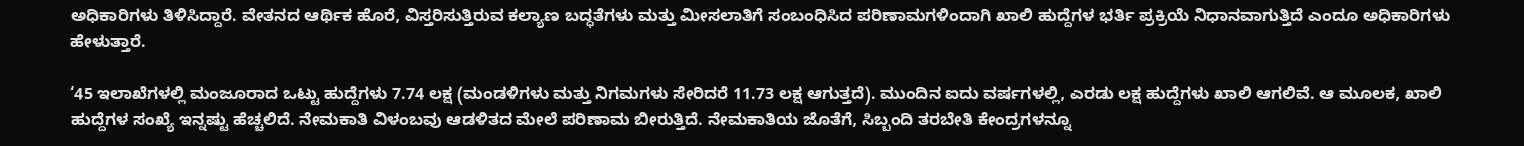ಅಧಿಕಾರಿಗಳು ತಿಳಿಸಿದ್ದಾರೆ. ವೇತನದ ಆರ್ಥಿಕ ಹೊರೆ, ವಿಸ್ತರಿಸುತ್ತಿರುವ ಕಲ್ಯಾಣ ಬದ್ಧತೆಗಳು ಮತ್ತು ಮೀಸಲಾತಿಗೆ ಸಂಬಂಧಿಸಿದ ಪರಿಣಾಮಗಳಿಂದಾಗಿ ಖಾಲಿ ಹುದ್ದೆಗಳ ಭರ್ತಿ ಪ್ರಕ್ರಿಯೆ ನಿಧಾನವಾಗುತ್ತಿದೆ ಎಂದೂ ಅಧಿಕಾರಿಗಳು ಹೇಳುತ್ತಾರೆ.

‘45 ಇಲಾಖೆಗಳಲ್ಲಿ ಮಂಜೂರಾದ ಒಟ್ಟು ಹುದ್ದೆಗಳು 7.74 ಲಕ್ಷ (ಮಂಡಳಿಗಳು ಮತ್ತು ನಿಗಮಗಳು ಸೇರಿದರೆ 11.73 ಲಕ್ಷ ಆಗುತ್ತದೆ). ಮುಂದಿನ ಐದು ವರ್ಷಗಳಲ್ಲಿ, ಎರಡು ಲಕ್ಷ ಹುದ್ದೆಗಳು ಖಾಲಿ ಆಗಲಿವೆ. ಆ ಮೂಲಕ, ಖಾಲಿ ಹುದ್ದೆಗಳ ಸಂಖ್ಯೆ ಇನ್ನಷ್ಟು ಹೆಚ್ಚಲಿದೆ. ನೇಮಕಾತಿ ವಿಳಂಬವು ಆಡಳಿತದ ಮೇಲೆ ಪರಿಣಾಮ ಬೀರುತ್ತಿದೆ. ನೇಮಕಾತಿಯ ಜೊತೆಗೆ, ಸಿಬ್ಬಂದಿ ತರಬೇತಿ ಕೇಂದ್ರಗಳನ್ನೂ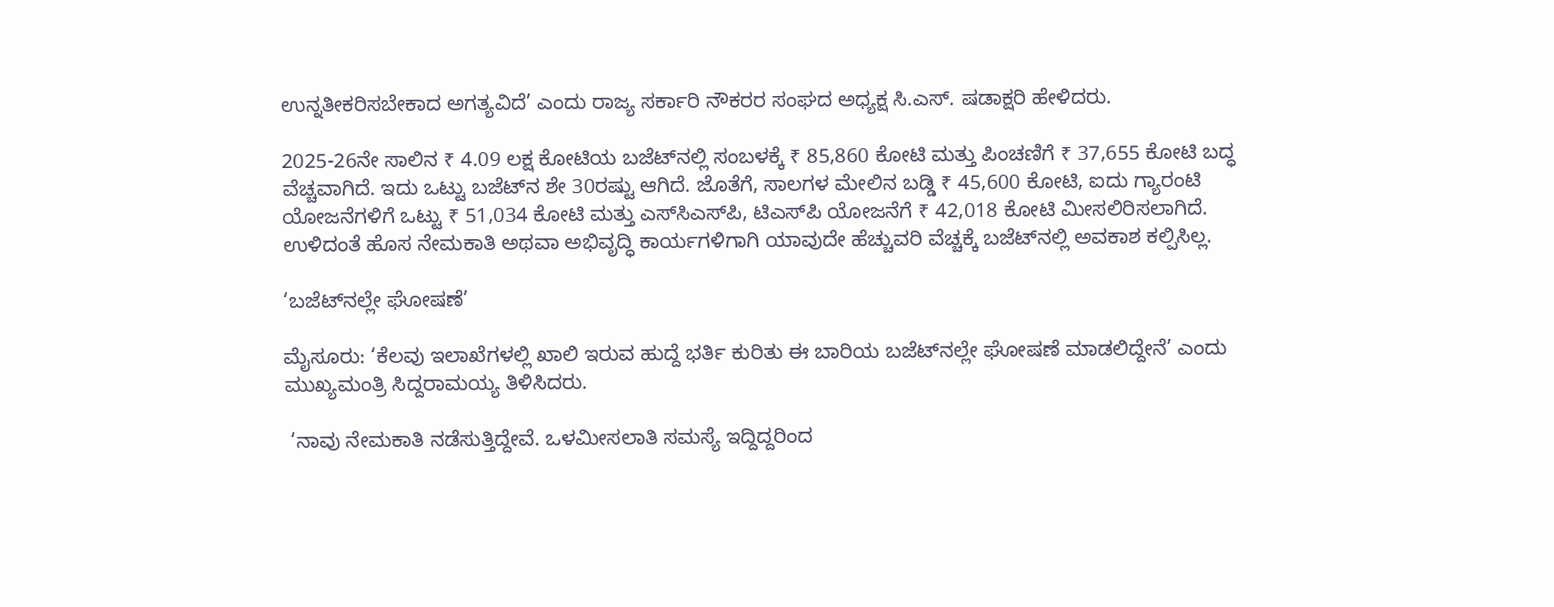ಉನ್ನತೀಕರಿಸಬೇಕಾದ ಅಗತ್ಯವಿದೆ’ ಎಂದು ರಾಜ್ಯ ಸರ್ಕಾರಿ ನೌಕರರ ಸಂಘದ ಅಧ್ಯಕ್ಷ ಸಿ.ಎಸ್. ಷಡಾಕ್ಷರಿ ಹೇಳಿದರು.

2025-26ನೇ ಸಾಲಿನ ₹ 4.09 ಲಕ್ಷ ಕೋಟಿಯ ಬಜೆಟ್‌ನಲ್ಲಿ ಸಂಬಳಕ್ಕೆ ₹ 85,860 ಕೋಟಿ ಮತ್ತು ಪಿಂಚಣಿಗೆ ₹ 37,655 ಕೋಟಿ ಬದ್ಧ ವೆಚ್ಚವಾಗಿದೆ. ಇದು ಒಟ್ಟು ಬಜೆಟ್‌ನ ಶೇ 30ರಷ್ಟು ಆಗಿದೆ. ಜೊತೆಗೆ, ಸಾಲಗಳ ಮೇಲಿನ ಬಡ್ಡಿ ₹ 45,600 ಕೋಟಿ, ಐದು ಗ್ಯಾರಂಟಿ ಯೋಜನೆಗಳಿಗೆ ಒಟ್ಟು ₹ 51,034 ಕೋಟಿ ಮತ್ತು ಎಸ್‌ಸಿಎಸ್‌ಪಿ, ಟಿಎಸ್‌ಪಿ ಯೋಜನೆಗೆ ₹ 42,018 ಕೋಟಿ ಮೀಸಲಿರಿಸಲಾಗಿದೆ. ಉಳಿದಂತೆ ಹೊಸ ನೇಮಕಾತಿ ಅಥವಾ ಅಭಿವೃದ್ಧಿ ಕಾರ್ಯಗಳಿಗಾಗಿ ಯಾವುದೇ ಹೆಚ್ಚುವರಿ ವೆಚ್ಚಕ್ಕೆ ಬಜೆಟ್‌ನಲ್ಲಿ ಅವಕಾಶ ಕಲ್ಪಿಸಿಲ್ಲ.

‘ಬಜೆಟ್‌ನಲ್ಲೇ ಘೋಷಣೆ’

ಮೈಸೂರು: ‘ಕೆಲವು ಇಲಾಖೆಗಳಲ್ಲಿ ಖಾಲಿ ಇರುವ ಹುದ್ದೆ ಭರ್ತಿ ಕುರಿತು ಈ ಬಾರಿಯ ಬಜೆಟ್‌ನಲ್ಲೇ ಘೋಷಣೆ ಮಾಡಲಿದ್ದೇನೆ’ ಎಂದು ಮುಖ್ಯಮಂತ್ರಿ ಸಿದ್ದರಾಮಯ್ಯ ತಿಳಿಸಿದರು.

 ‘ನಾವು ನೇಮಕಾತಿ ನಡೆಸುತ್ತಿದ್ದೇವೆ. ಒಳಮೀಸಲಾತಿ ಸಮಸ್ಯೆ ಇದ್ದಿದ್ದರಿಂದ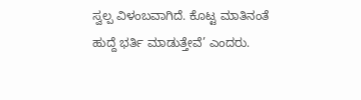ಸ್ವಲ್ಪ ವಿಳಂಬವಾಗಿದೆ. ಕೊಟ್ಟ ಮಾತಿನಂತೆ ಹುದ್ದೆ ಭರ್ತಿ ಮಾಡುತ್ತೇವೆ’ ಎಂದರು.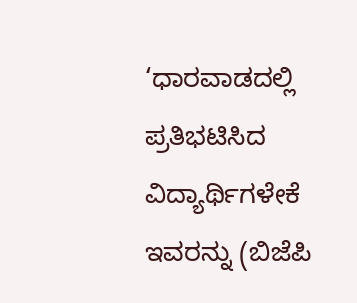‘ಧಾರವಾಡದಲ್ಲಿ ಪ್ರತಿಭಟಿಸಿದ ವಿದ್ಯಾರ್ಥಿಗಳೇಕೆ ಇವರನ್ನು (ಬಿಜೆಪಿ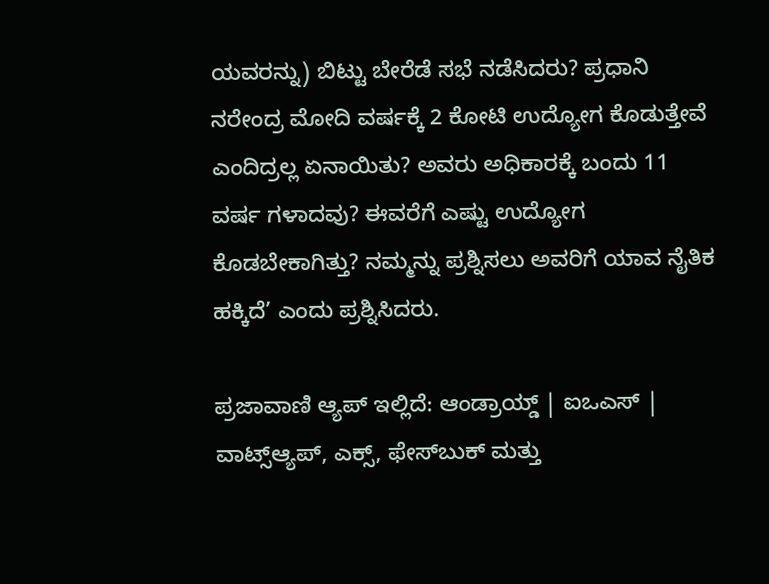ಯವರನ್ನು) ಬಿಟ್ಟು ಬೇರೆಡೆ ಸಭೆ ನಡೆಸಿದರು? ಪ್ರಧಾನಿ ನರೇಂದ್ರ ಮೋದಿ ವರ್ಷಕ್ಕೆ 2 ಕೋಟಿ ಉದ್ಯೋಗ ಕೊಡುತ್ತೇವೆ ಎಂದಿದ್ರಲ್ಲ ಏನಾಯಿತು? ಅವರು ಅಧಿಕಾರಕ್ಕೆ ಬಂದು 11 ವರ್ಷ ಗಳಾದವು? ಈವರೆಗೆ ಎಷ್ಟು ಉದ್ಯೋಗ ಕೊಡಬೇಕಾಗಿತ್ತು? ನಮ್ಮನ್ನು ಪ್ರಶ್ನಿಸಲು ಅವರಿಗೆ ಯಾವ ನೈತಿಕ ಹಕ್ಕಿದೆ’ ಎಂದು ಪ್ರಶ್ನಿಸಿದರು.

ಪ್ರಜಾವಾಣಿ ಆ್ಯಪ್ ಇಲ್ಲಿದೆ: ಆಂಡ್ರಾಯ್ಡ್ | ಐಒಎಸ್ | ವಾಟ್ಸ್ಆ್ಯಪ್, ಎಕ್ಸ್, ಫೇಸ್‌ಬುಕ್ ಮತ್ತು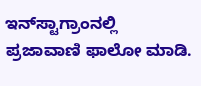ಇನ್‌ಸ್ಟಾಗ್ರಾಂನಲ್ಲಿ ಪ್ರಜಾವಾಣಿ ಫಾಲೋ ಮಾಡಿ.